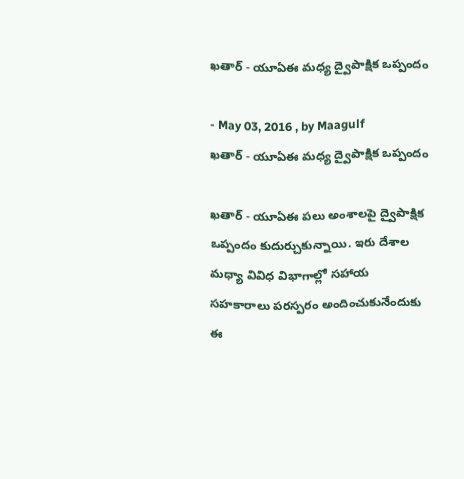ఖతార్‌ - యూఏఈ మధ్య ద్వైపాక్షిక ఒప్పందం

- May 03, 2016 , by Maagulf
ఖతార్‌ - యూఏఈ మధ్య ద్వైపాక్షిక ఒప్పందం

ఖతార్‌ - యూఏఈ పలు అంశాలపై ద్వైపాక్షిక ఒప్పందం కుదుర్చుకున్నాయి. ఇరు దేశాల మధ్యా వివిధ విభాగాల్లో సహాయ సహకారాలు పరస్పరం అందించుకునేందుకు ఈ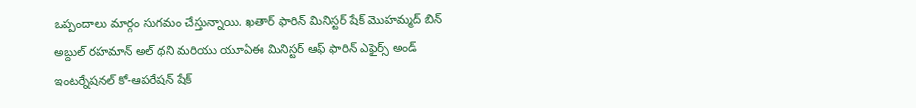ఒప్పందాలు మార్గం సుగమం చేస్తున్నాయి. ఖతార్‌ ఫారిన్‌ మినిస్టర్‌ షేక్‌ మొహమ్మద్‌ బిన్‌ అబ్దుల్‌ రహమాన్‌ అల్‌ థని మరియు యూఏఈ మినిస్టర్‌ ఆఫ్‌ ఫారిన్‌ ఎఫైర్స్‌ అండ్‌ ఇంటర్నేషనల్‌ కో-ఆపరేషన్‌ షేక్‌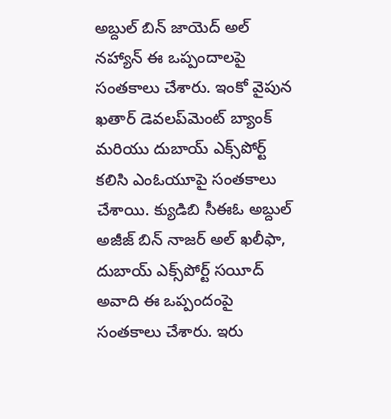అబ్దుల్‌ బిన్‌ జాయెద్‌ అల్‌ నహ్యాన్‌ ఈ ఒప్పందాలపై సంతకాలు చేశారు. ఇంకో వైపున ఖతార్‌ డెవలప్‌మెంట్‌ బ్యాంక్‌ మరియు దుబాయ్‌ ఎక్స్‌పోర్ట్‌ కలిసి ఎంఓయూపై సంతకాలు చేశాయి. క్యుడిబి సీఈఓ అబ్దుల్‌ అజీజ్‌ బిన్‌ నాజర్‌ అల్‌ ఖలీఫా, దుబాయ్‌ ఎక్స్‌పోర్ట్‌ సయీద్‌ అవాది ఈ ఒప్పందంపై సంతకాలు చేశారు. ఇరు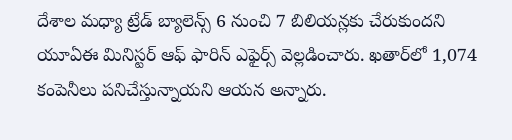దేశాల మధ్యా ట్రేడ్‌ బ్యాలెన్స్‌ 6 నుంచి 7 బిలియన్లకు చేరుకుందని యూఏఈ మినిస్టర్‌ ఆఫ్‌ ఫారిన్‌ ఎఫైర్స్‌ వెల్లడించారు. ఖతార్‌లో 1,074 కంపెనీలు పనిచేస్తున్నాయని ఆయన అన్నారు.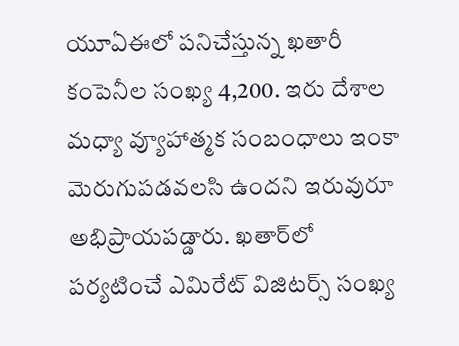యూఏఈలో పనిచేస్తున్న ఖతారీ కంపెనీల సంఖ్య 4,200. ఇరు దేశాల మధ్యా వ్యూహాత్మక సంబంధాలు ఇంకా మెరుగుపడవలసి ఉందని ఇరువురూ అభిప్రాయపడ్డారు. ఖతార్‌లో పర్యటించే ఎమిరేట్‌ విజిటర్స్‌ సంఖ్య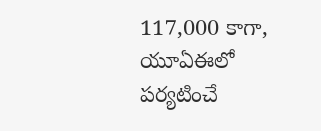117,000 కాగా, యూఏఈలో పర్యటించే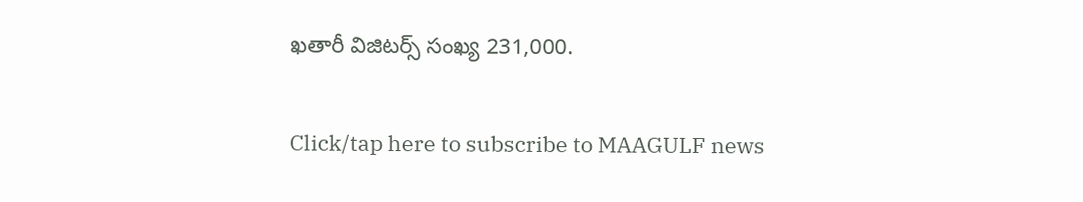ఖతారీ విజిటర్స్‌ సంఖ్య 231,000.

Click/tap here to subscribe to MAAGULF news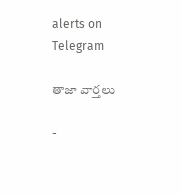alerts on Telegram

తాజా వార్తలు

-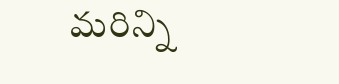మరిన్ని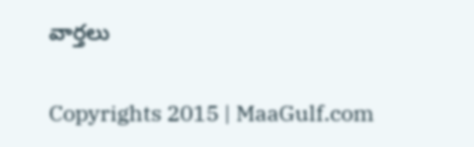వార్తలు

Copyrights 2015 | MaaGulf.com